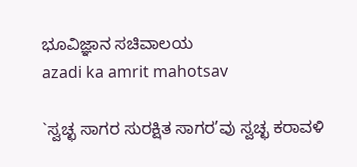ಭೂವಿಜ್ಞಾನ ಸಚಿವಾಲಯ
azadi ka amrit mahotsav

`ಸ್ವಚ್ಛ ಸಾಗರ ಸುರಕ್ಷಿತ ಸಾಗರ’ವು ಸ್ವಚ್ಛ ಕರಾವಳಿ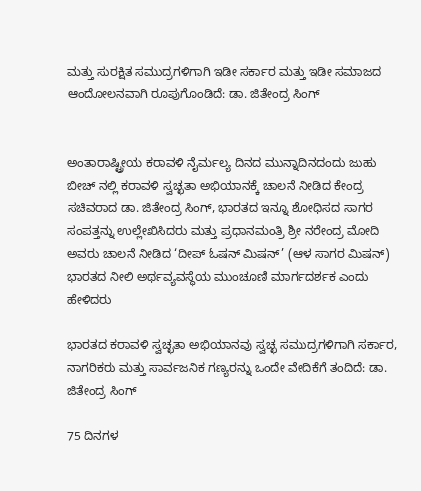ಮತ್ತು ಸುರಕ್ಷಿತ ಸಮುದ್ರಗಳಿಗಾಗಿ ಇಡೀ ಸರ್ಕಾರ ಮತ್ತು ಇಡೀ ಸಮಾಜದ ಆಂದೋಲನವಾಗಿ ರೂಪುಗೊಂಡಿದೆ: ಡಾ. ಜಿತೇಂದ್ರ ಸಿಂಗ್


ಅಂತಾರಾಷ್ಟ್ರೀಯ ಕರಾವಳಿ ನೈರ್ಮಲ್ಯ ದಿನದ ಮುನ್ನಾದಿನದಂದು ಜುಹು ಬೀಚ್ ನಲ್ಲಿ ಕರಾವಳಿ ಸ್ವಚ್ಛತಾ ಅಭಿಯಾನಕ್ಕೆ ಚಾಲನೆ ನೀಡಿದ ಕೇಂದ್ರ ಸಚಿವರಾದ ಡಾ. ಜಿತೇಂದ್ರ ಸಿಂಗ್, ಭಾರತದ ಇನ್ನೂ ಶೋಧಿಸದ ಸಾಗರ ಸಂಪತ್ತನ್ನು ಉಲ್ಲೇಖಿಸಿದರು ಮತ್ತು ಪ್ರಧಾನಮಂತ್ರಿ ಶ್ರೀ ನರೇಂದ್ರ ಮೋದಿ ಅವರು ಚಾಲನೆ ನೀಡಿದ ‘ದೀಪ್ ಓಷನ್ ಮಿಷನ್’ (ಆಳ ಸಾಗರ ಮಿಷನ್) ಭಾರತದ ನೀಲಿ ಅರ್ಥವ್ಯವಸ್ಥೆಯ ಮುಂಚೂಣಿ ಮಾರ್ಗದರ್ಶಕ ಎಂದು ಹೇಳಿದರು

ಭಾರತದ ಕರಾವಳಿ ಸ್ವಚ್ಛತಾ ಅಭಿಯಾನವು ಸ್ವಚ್ಛ ಸಮುದ್ರಗಳಿಗಾಗಿ ಸರ್ಕಾರ, ನಾಗರಿಕರು ಮತ್ತು ಸಾರ್ವಜನಿಕ ಗಣ್ಯರನ್ನು ಒಂದೇ ವೇದಿಕೆಗೆ ತಂದಿದೆ: ಡಾ. ಜಿತೇಂದ್ರ ಸಿಂಗ್

75 ದಿನಗಳ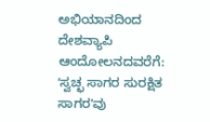ಅಭಿಯಾನದಿಂದ ದೇಶವ್ಯಾಪಿ ಆಂದೋಲನದವರೆಗೆ: ʻಸ್ವಚ್ಛ ಸಾಗರ ಸುರಕ್ಷಿತ ಸಾಗರʼವು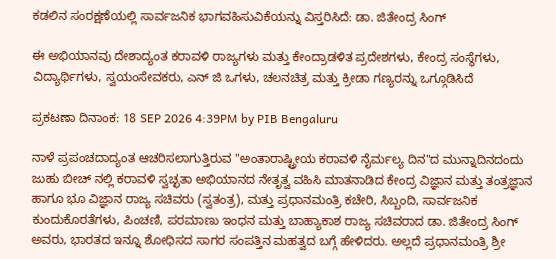ಕಡಲಿನ ಸಂರಕ್ಷಣೆಯಲ್ಲಿ ಸಾರ್ವಜನಿಕ ಭಾಗವಹಿಸುವಿಕೆಯನ್ನು ವಿಸ್ತರಿಸಿದೆ: ಡಾ. ಜಿತೇಂದ್ರ ಸಿಂಗ್

ಈ ಅಭಿಯಾನವು ದೇಶಾದ್ಯಂತ ಕರಾವಳಿ ರಾಜ್ಯಗಳು ಮತ್ತು ಕೇಂದ್ರಾಡಳಿತ ಪ್ರದೇಶಗಳು, ಕೇಂದ್ರ ಸಂಸ್ಥೆಗಳು, ವಿದ್ಯಾರ್ಥಿಗಳು, ಸ್ವಯಂಸೇವಕರು, ಎನ್ ಜಿ ಒಗಳು, ಚಲನಚಿತ್ರ ಮತ್ತು ಕ್ರೀಡಾ ಗಣ್ಯರನ್ನು ಒಗ್ಗೂಡಿಸಿದೆ

ಪ್ರಕಟಣಾ ದಿನಾಂಕ: 18 SEP 2026 4:39PM by PIB Bengaluru

ನಾಳೆ ಪ್ರಪಂಚದಾದ್ಯಂತ ಆಚರಿಸಲಾಗುತ್ತಿರುವ "ಅಂತಾರಾಷ್ಟ್ರೀಯ ಕರಾವಳಿ ನೈರ್ಮಲ್ಯ ದಿನ"ದ ಮುನ್ನಾದಿನದಂದು ಜುಹು ಬೀಚ್ ನಲ್ಲಿ ಕರಾವಳಿ ಸ್ವಚ್ಛತಾ ಅಭಿಯಾನದ ನೇತೃತ್ವ ವಹಿಸಿ ಮಾತನಾಡಿದ ಕೇಂದ್ರ ವಿಜ್ಞಾನ ಮತ್ತು ತಂತ್ರಜ್ಞಾನ ಹಾಗೂ ಭೂ ವಿಜ್ಞಾನ ರಾಜ್ಯ ಸಚಿವರು (ಸ್ವತಂತ್ರ), ಮತ್ತು ಪ್ರಧಾನಮಂತ್ರಿ ಕಚೇರಿ, ಸಿಬ್ಬಂದಿ, ಸಾರ್ವಜನಿಕ ಕುಂದುಕೊರತೆಗಳು, ಪಿಂಚಣಿ, ಪರಮಾಣು ಇಂಧನ ಮತ್ತು ಬಾಹ್ಯಾಕಾಶ ರಾಜ್ಯ ಸಚಿವರಾದ ಡಾ. ಜಿತೇಂದ್ರ ಸಿಂಗ್ ಅವರು, ಭಾರತದ ಇನ್ನೂ ಶೋಧಿಸದ ಸಾಗರ ಸಂಪತ್ತಿನ ಮಹತ್ವದ ಬಗ್ಗೆ ಹೇಳಿದರು. ಅಲ್ಲದೆ ಪ್ರಧಾನಮಂತ್ರಿ ಶ್ರೀ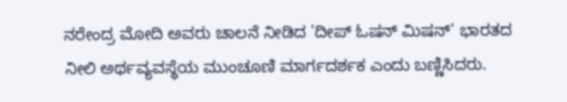ನರೇಂದ್ರ ಮೋದಿ ಅವರು ಚಾಲನೆ ನೀಡಿದ 'ದೀಪ್ ಓಷನ್ ಮಿಷನ್' ಭಾರತದ ನೀಲಿ ಅರ್ಥವ್ಯವಸ್ಥೆಯ ಮುಂಚೂಣಿ ಮಾರ್ಗದರ್ಶಕ ಎಂದು ಬಣ್ಣಿಸಿದರು.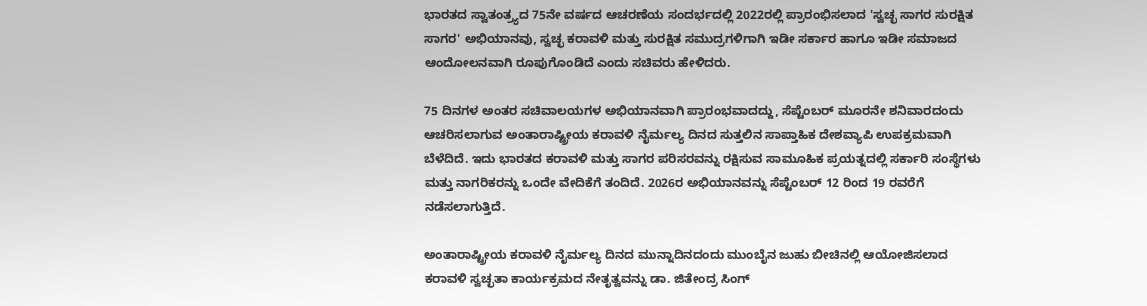ಭಾರತದ ಸ್ವಾತಂತ್ರ್ಯದ 75ನೇ ವರ್ಷದ ಆಚರಣೆಯ ಸಂದರ್ಭದಲ್ಲಿ 2022ರಲ್ಲಿ ಪ್ರಾರಂಭಿಸಲಾದ 'ಸ್ವಚ್ಛ ಸಾಗರ ಸುರಕ್ಷಿತ ಸಾಗರ' ಅಭಿಯಾನವು, ಸ್ವಚ್ಛ ಕರಾವಳಿ ಮತ್ತು ಸುರಕ್ಷಿತ ಸಮುದ್ರಗಳಿಗಾಗಿ ಇಡೀ ಸರ್ಕಾರ ಹಾಗೂ ಇಡೀ ಸಮಾಜದ ಆಂದೋಲನವಾಗಿ ರೂಪುಗೊಂಡಿದೆ ಎಂದು ಸಚಿವರು ಹೇಳಿದರು.

75 ದಿನಗಳ ಅಂತರ ಸಚಿವಾಲಯಗಳ ಅಭಿಯಾನವಾಗಿ ಪ್ರಾರಂಭವಾದದ್ದು, ಸೆಪ್ಟೆಂಬರ್ ಮೂರನೇ ಶನಿವಾರದಂದು ಆಚರಿಸಲಾಗುವ ಅಂತಾರಾಷ್ಟ್ರೀಯ ಕರಾವಳಿ ನೈರ್ಮಲ್ಯ ದಿನದ ಸುತ್ತಲಿನ ಸಾಪ್ತಾಹಿಕ ದೇಶವ್ಯಾಪಿ ಉಪಕ್ರಮವಾಗಿ ಬೆಳೆದಿದೆ. ಇದು ಭಾರತದ ಕರಾವಳಿ ಮತ್ತು ಸಾಗರ ಪರಿಸರವನ್ನು ರಕ್ಷಿಸುವ ಸಾಮೂಹಿಕ ಪ್ರಯತ್ನದಲ್ಲಿ ಸರ್ಕಾರಿ ಸಂಸ್ಥೆಗಳು ಮತ್ತು ನಾಗರಿಕರನ್ನು ಒಂದೇ ವೇದಿಕೆಗೆ ತಂದಿದೆ. 2026ರ ಅಭಿಯಾನವನ್ನು ಸೆಪ್ಟೆಂಬರ್ 12 ರಿಂದ 19 ರವರೆಗೆ ನಡೆಸಲಾಗುತ್ತಿದೆ.

ಅಂತಾರಾಷ್ಟ್ರೀಯ ಕರಾವಳಿ ನೈರ್ಮಲ್ಯ ದಿನದ ಮುನ್ನಾದಿನದಂದು ಮುಂಬೈನ ಜುಹು ಬೀಚಿನಲ್ಲಿ ಆಯೋಜಿಸಲಾದ ಕರಾವಳಿ ಸ್ವಚ್ಛತಾ ಕಾರ್ಯಕ್ರಮದ ನೇತೃತ್ವವನ್ನು ಡಾ. ಜಿತೇಂದ್ರ ಸಿಂಗ್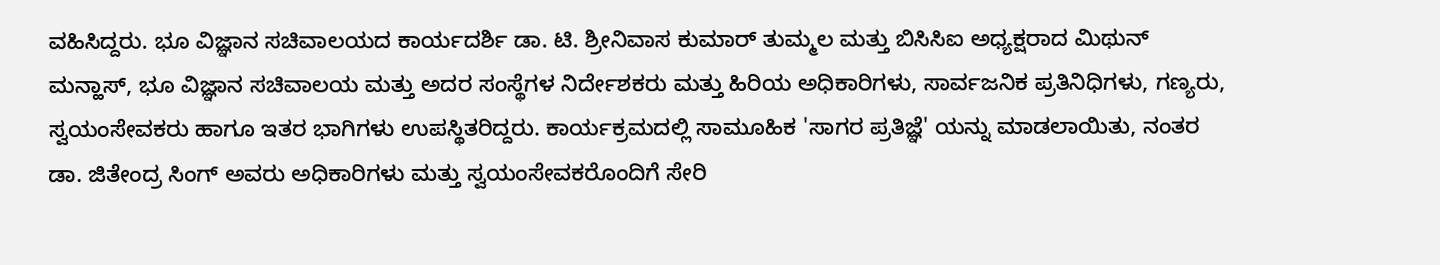ವಹಿಸಿದ್ದರು. ಭೂ ವಿಜ್ಞಾನ ಸಚಿವಾಲಯದ ಕಾರ್ಯದರ್ಶಿ ಡಾ. ಟಿ. ಶ್ರೀನಿವಾಸ ಕುಮಾರ್ ತುಮ್ಮಲ ಮತ್ತು ಬಿಸಿಸಿಐ ಅಧ್ಯಕ್ಷರಾದ ಮಿಥುನ್ ಮನ್ಹಾಸ್, ಭೂ ವಿಜ್ಞಾನ ಸಚಿವಾಲಯ ಮತ್ತು ಅದರ ಸಂಸ್ಥೆಗಳ ನಿರ್ದೇಶಕರು ಮತ್ತು ಹಿರಿಯ ಅಧಿಕಾರಿಗಳು, ಸಾರ್ವಜನಿಕ ಪ್ರತಿನಿಧಿಗಳು, ಗಣ್ಯರು, ಸ್ವಯಂಸೇವಕರು ಹಾಗೂ ಇತರ ಭಾಗಿಗಳು ಉಪಸ್ಥಿತರಿದ್ದರು. ಕಾರ್ಯಕ್ರಮದಲ್ಲಿ ಸಾಮೂಹಿಕ 'ಸಾಗರ ಪ್ರತಿಜ್ಞೆ' ಯನ್ನು ಮಾಡಲಾಯಿತು, ನಂತರ ಡಾ. ಜಿತೇಂದ್ರ ಸಿಂಗ್ ಅವರು ಅಧಿಕಾರಿಗಳು ಮತ್ತು ಸ್ವಯಂಸೇವಕರೊಂದಿಗೆ ಸೇರಿ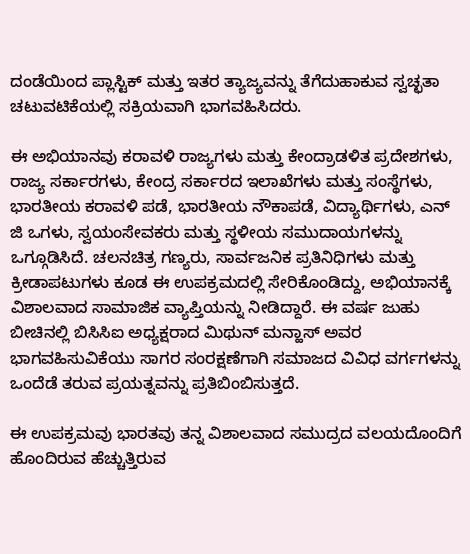ದಂಡೆಯಿಂದ ಪ್ಲಾಸ್ಟಿಕ್ ಮತ್ತು ಇತರ ತ್ಯಾಜ್ಯವನ್ನು ತೆಗೆದುಹಾಕುವ ಸ್ವಚ್ಛತಾ ಚಟುವಟಿಕೆಯಲ್ಲಿ ಸಕ್ರಿಯವಾಗಿ ಭಾಗವಹಿಸಿದರು.

ಈ ಅಭಿಯಾನವು ಕರಾವಳಿ ರಾಜ್ಯಗಳು ಮತ್ತು ಕೇಂದ್ರಾಡಳಿತ ಪ್ರದೇಶಗಳು, ರಾಜ್ಯ ಸರ್ಕಾರಗಳು, ಕೇಂದ್ರ ಸರ್ಕಾರದ ಇಲಾಖೆಗಳು ಮತ್ತು ಸಂಸ್ಥೆಗಳು, ಭಾರತೀಯ ಕರಾವಳಿ ಪಡೆ, ಭಾರತೀಯ ನೌಕಾಪಡೆ, ವಿದ್ಯಾರ್ಥಿಗಳು, ಎನ್ ಜಿ ಒಗಳು, ಸ್ವಯಂಸೇವಕರು ಮತ್ತು ಸ್ಥಳೀಯ ಸಮುದಾಯಗಳನ್ನು ಒಗ್ಗೂಡಿಸಿದೆ. ಚಲನಚಿತ್ರ ಗಣ್ಯರು, ಸಾರ್ವಜನಿಕ ಪ್ರತಿನಿಧಿಗಳು ಮತ್ತು ಕ್ರೀಡಾಪಟುಗಳು ಕೂಡ ಈ ಉಪಕ್ರಮದಲ್ಲಿ ಸೇರಿಕೊಂಡಿದ್ದು, ಅಭಿಯಾನಕ್ಕೆ ವಿಶಾಲವಾದ ಸಾಮಾಜಿಕ ವ್ಯಾಪ್ತಿಯನ್ನು ನೀಡಿದ್ದಾರೆ. ಈ ವರ್ಷ ಜುಹು ಬೀಚಿನಲ್ಲಿ ಬಿಸಿಸಿಐ ಅಧ್ಯಕ್ಷರಾದ ಮಿಥುನ್ ಮನ್ಹಾಸ್ ಅವರ ಭಾಗವಹಿಸುವಿಕೆಯು ಸಾಗರ ಸಂರಕ್ಷಣೆಗಾಗಿ ಸಮಾಜದ ವಿವಿಧ ವರ್ಗಗಳನ್ನು ಒಂದೆಡೆ ತರುವ ಪ್ರಯತ್ನವನ್ನು ಪ್ರತಿಬಿಂಬಿಸುತ್ತದೆ.

ಈ ಉಪಕ್ರಮವು ಭಾರತವು ತನ್ನ ವಿಶಾಲವಾದ ಸಮುದ್ರದ ವಲಯದೊಂದಿಗೆ ಹೊಂದಿರುವ ಹೆಚ್ಚುತ್ತಿರುವ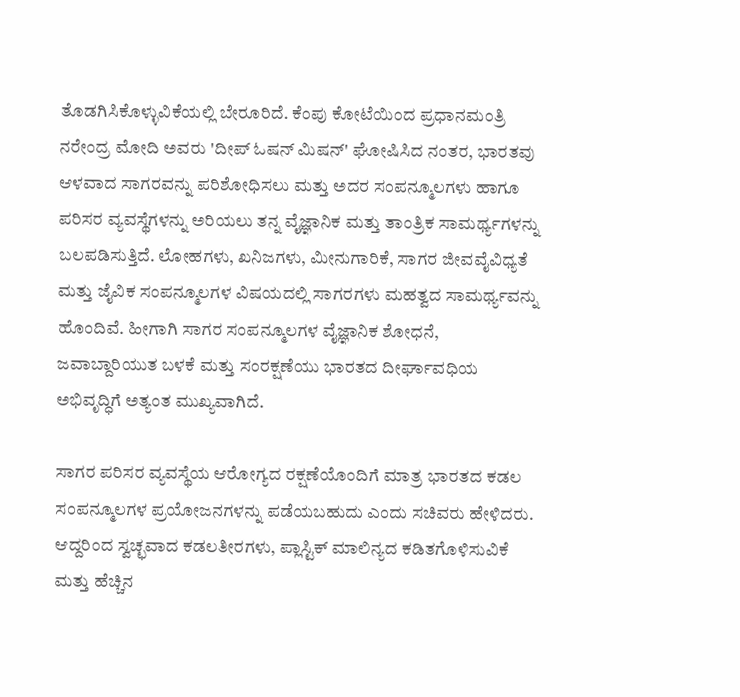ತೊಡಗಿಸಿಕೊಳ್ಳುವಿಕೆಯಲ್ಲಿ ಬೇರೂರಿದೆ. ಕೆಂಪು ಕೋಟೆಯಿಂದ ಪ್ರಧಾನಮಂತ್ರಿ ನರೇಂದ್ರ ಮೋದಿ ಅವರು 'ದೀಪ್ ಓಷನ್ ಮಿಷನ್' ಘೋಷಿಸಿದ ನಂತರ, ಭಾರತವು ಆಳವಾದ ಸಾಗರವನ್ನು ಪರಿಶೋಧಿಸಲು ಮತ್ತು ಅದರ ಸಂಪನ್ಮೂಲಗಳು ಹಾಗೂ ಪರಿಸರ ವ್ಯವಸ್ಥೆಗಳನ್ನು ಅರಿಯಲು ತನ್ನ ವೈಜ್ಞಾನಿಕ ಮತ್ತು ತಾಂತ್ರಿಕ ಸಾಮರ್ಥ್ಯಗಳನ್ನು ಬಲಪಡಿಸುತ್ತಿದೆ. ಲೋಹಗಳು, ಖನಿಜಗಳು, ಮೀನುಗಾರಿಕೆ, ಸಾಗರ ಜೀವವೈವಿಧ್ಯತೆ ಮತ್ತು ಜೈವಿಕ ಸಂಪನ್ಮೂಲಗಳ ವಿಷಯದಲ್ಲಿ ಸಾಗರಗಳು ಮಹತ್ವದ ಸಾಮರ್ಥ್ಯವನ್ನು ಹೊಂದಿವೆ. ಹೀಗಾಗಿ ಸಾಗರ ಸಂಪನ್ಮೂಲಗಳ ವೈಜ್ಞಾನಿಕ ಶೋಧನೆ, ಜವಾಬ್ದಾರಿಯುತ ಬಳಕೆ ಮತ್ತು ಸಂರಕ್ಷಣೆಯು ಭಾರತದ ದೀರ್ಘಾವಧಿಯ ಅಭಿವೃದ್ಧಿಗೆ ಅತ್ಯಂತ ಮುಖ್ಯವಾಗಿದೆ.

ಸಾಗರ ಪರಿಸರ ವ್ಯವಸ್ಥೆಯ ಆರೋಗ್ಯದ ರಕ್ಷಣೆಯೊಂದಿಗೆ ಮಾತ್ರ ಭಾರತದ ಕಡಲ ಸಂಪನ್ಮೂಲಗಳ ಪ್ರಯೋಜನಗಳನ್ನು ಪಡೆಯಬಹುದು ಎಂದು ಸಚಿವರು ಹೇಳಿದರು. ಆದ್ದರಿಂದ ಸ್ವಚ್ಛವಾದ ಕಡಲತೀರಗಳು, ಪ್ಲಾಸ್ಟಿಕ್ ಮಾಲಿನ್ಯದ ಕಡಿತಗೊಳಿಸುವಿಕೆ ಮತ್ತು ಹೆಚ್ಚಿನ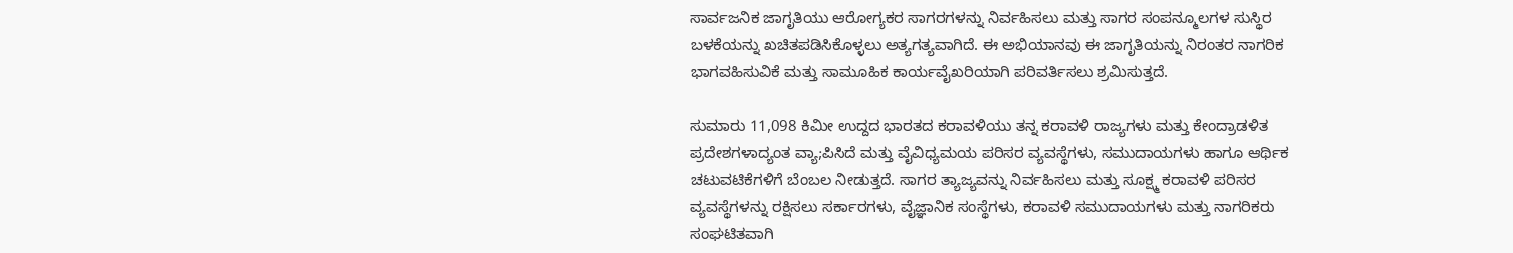ಸಾರ್ವಜನಿಕ ಜಾಗೃತಿಯು ಆರೋಗ್ಯಕರ ಸಾಗರಗಳನ್ನು ನಿರ್ವಹಿಸಲು ಮತ್ತು ಸಾಗರ ಸಂಪನ್ಮೂಲಗಳ ಸುಸ್ಥಿರ ಬಳಕೆಯನ್ನು ಖಚಿತಪಡಿಸಿಕೊಳ್ಳಲು ಅತ್ಯಗತ್ಯವಾಗಿದೆ. ಈ ಅಭಿಯಾನವು ಈ ಜಾಗೃತಿಯನ್ನು ನಿರಂತರ ನಾಗರಿಕ ಭಾಗವಹಿಸುವಿಕೆ ಮತ್ತು ಸಾಮೂಹಿಕ ಕಾರ್ಯವೈಖರಿಯಾಗಿ ಪರಿವರ್ತಿಸಲು ಶ್ರಮಿಸುತ್ತದೆ.

ಸುಮಾರು 11,098 ಕಿಮೀ ಉದ್ದದ ಭಾರತದ ಕರಾವಳಿಯು ತನ್ನ ಕರಾವಳಿ ರಾಜ್ಯಗಳು ಮತ್ತು ಕೇಂದ್ರಾಡಳಿತ ಪ್ರದೇಶಗಳಾದ್ಯಂತ ವ್ಯಾ;ಪಿಸಿದೆ ಮತ್ತು ವೈವಿಧ್ಯಮಯ ಪರಿಸರ ವ್ಯವಸ್ಥೆಗಳು, ಸಮುದಾಯಗಳು ಹಾಗೂ ಆರ್ಥಿಕ ಚಟುವಟಿಕೆಗಳಿಗೆ ಬೆಂಬಲ ನೀಡುತ್ತದೆ. ಸಾಗರ ತ್ಯಾಜ್ಯವನ್ನು ನಿರ್ವಹಿಸಲು ಮತ್ತು ಸೂಕ್ಷ್ಮ ಕರಾವಳಿ ಪರಿಸರ ವ್ಯವಸ್ಥೆಗಳನ್ನು ರಕ್ಷಿಸಲು ಸರ್ಕಾರಗಳು, ವೈಜ್ಞಾನಿಕ ಸಂಸ್ಥೆಗಳು, ಕರಾವಳಿ ಸಮುದಾಯಗಳು ಮತ್ತು ನಾಗರಿಕರು ಸಂಘಟಿತವಾಗಿ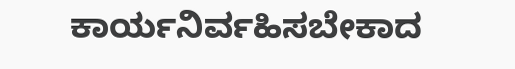ಕಾರ್ಯನಿರ್ವಹಿಸಬೇಕಾದ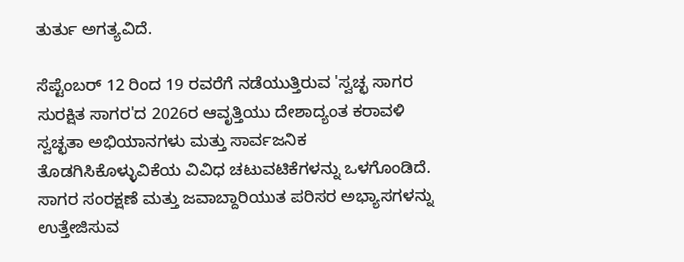ತುರ್ತು ಅಗತ್ಯವಿದೆ.

ಸೆಪ್ಟೆಂಬರ್ 12 ರಿಂದ 19 ರವರೆಗೆ ನಡೆಯುತ್ತಿರುವ 'ಸ್ವಚ್ಛ ಸಾಗರ ಸುರಕ್ಷಿತ ಸಾಗರ'ದ 2026ರ ಆವೃತ್ತಿಯು ದೇಶಾದ್ಯಂತ ಕರಾವಳಿ ಸ್ವಚ್ಛತಾ ಅಭಿಯಾನಗಳು ಮತ್ತು ಸಾರ್ವಜನಿಕ ತೊಡಗಿಸಿಕೊಳ್ಳುವಿಕೆಯ ವಿವಿಧ ಚಟುವಟಿಕೆಗಳನ್ನು ಒಳಗೊಂಡಿದೆ. ಸಾಗರ ಸಂರಕ್ಷಣೆ ಮತ್ತು ಜವಾಬ್ದಾರಿಯುತ ಪರಿಸರ ಅಭ್ಯಾಸಗಳನ್ನು ಉತ್ತೇಜಿಸುವ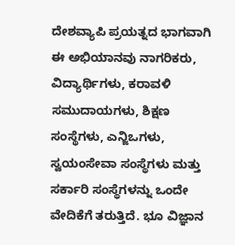ದೇಶವ್ಯಾಪಿ ಪ್ರಯತ್ನದ ಭಾಗವಾಗಿ ಈ ಅಭಿಯಾನವು ನಾಗರಿಕರು, ವಿದ್ಯಾರ್ಥಿಗಳು, ಕರಾವಳಿ ಸಮುದಾಯಗಳು, ಶಿಕ್ಷಣ ಸಂಸ್ಥೆಗಳು, ಎನ್ಜಿಒಗಳು, ಸ್ವಯಂಸೇವಾ ಸಂಸ್ಥೆಗಳು ಮತ್ತು ಸರ್ಕಾರಿ ಸಂಸ್ಥೆಗಳನ್ನು ಒಂದೇ ವೇದಿಕೆಗೆ ತರುತ್ತಿದೆ. ಭೂ ವಿಜ್ಞಾನ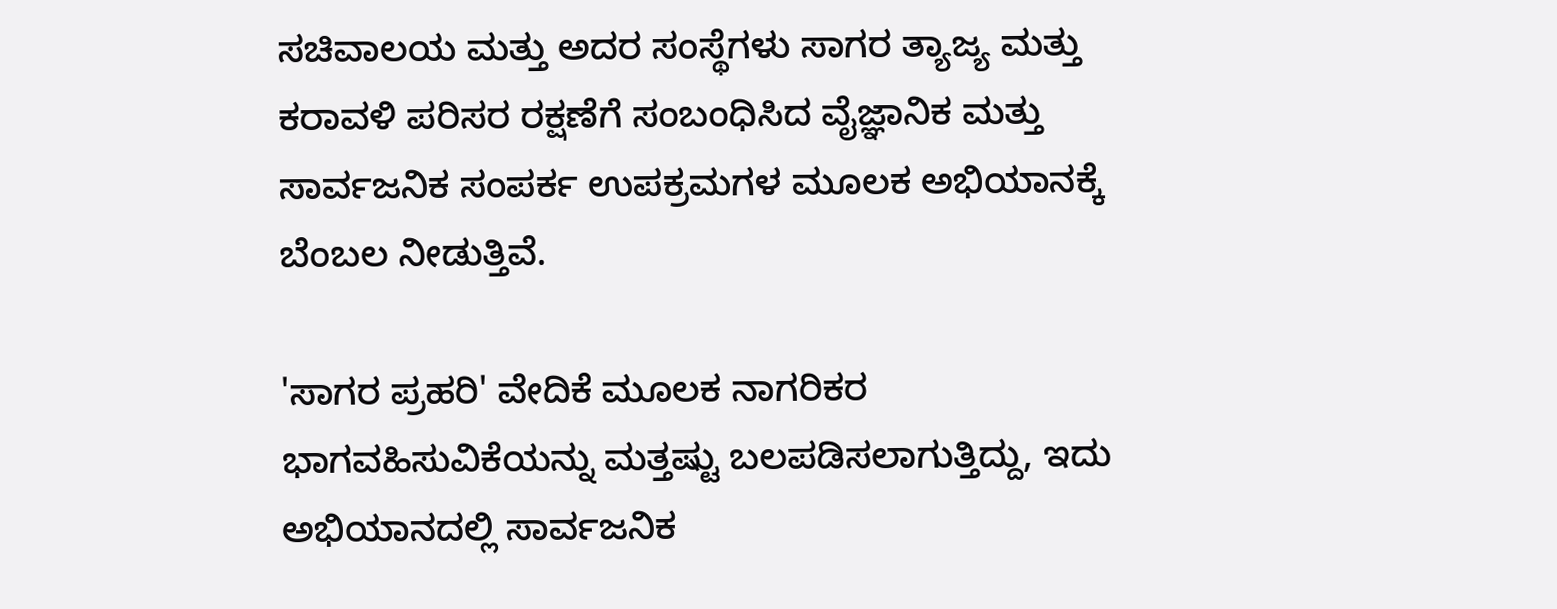ಸಚಿವಾಲಯ ಮತ್ತು ಅದರ ಸಂಸ್ಥೆಗಳು ಸಾಗರ ತ್ಯಾಜ್ಯ ಮತ್ತು ಕರಾವಳಿ ಪರಿಸರ ರಕ್ಷಣೆಗೆ ಸಂಬಂಧಿಸಿದ ವೈಜ್ಞಾನಿಕ ಮತ್ತು ಸಾರ್ವಜನಿಕ ಸಂಪರ್ಕ ಉಪಕ್ರಮಗಳ ಮೂಲಕ ಅಭಿಯಾನಕ್ಕೆ ಬೆಂಬಲ ನೀಡುತ್ತಿವೆ.

'ಸಾಗರ ಪ್ರಹರಿ' ವೇದಿಕೆ ಮೂಲಕ ನಾಗರಿಕರ ಭಾಗವಹಿಸುವಿಕೆಯನ್ನು ಮತ್ತಷ್ಟು ಬಲಪಡಿಸಲಾಗುತ್ತಿದ್ದು, ಇದು ಅಭಿಯಾನದಲ್ಲಿ ಸಾರ್ವಜನಿಕ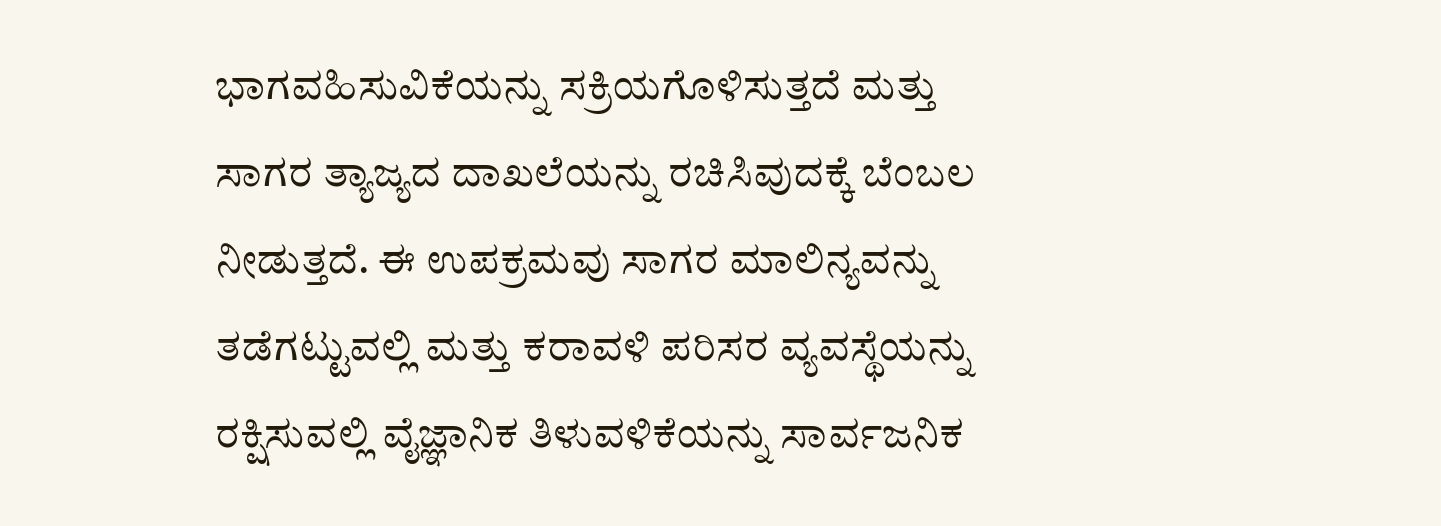ಭಾಗವಹಿಸುವಿಕೆಯನ್ನು ಸಕ್ರಿಯಗೊಳಿಸುತ್ತದೆ ಮತ್ತು ಸಾಗರ ತ್ಯಾಜ್ಯದ ದಾಖಲೆಯನ್ನು ರಚಿಸಿವುದಕ್ಕೆ ಬೆಂಬಲ ನೀಡುತ್ತದೆ. ಈ ಉಪಕ್ರಮವು ಸಾಗರ ಮಾಲಿನ್ಯವನ್ನು ತಡೆಗಟ್ಟುವಲ್ಲಿ ಮತ್ತು ಕರಾವಳಿ ಪರಿಸರ ವ್ಯವಸ್ಥೆಯನ್ನು ರಕ್ಷಿಸುವಲ್ಲಿ ವೈಜ್ಞಾನಿಕ ತಿಳುವಳಿಕೆಯನ್ನು ಸಾರ್ವಜನಿಕ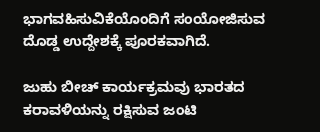ಭಾಗವಹಿಸುವಿಕೆಯೊಂದಿಗೆ ಸಂಯೋಜಿಸುವ ದೊಡ್ಡ ಉದ್ದೇಶಕ್ಕೆ ಪೂರಕವಾಗಿದೆ.

ಜುಹು ಬೀಚ್ ಕಾರ್ಯಕ್ರಮವು ಭಾರತದ ಕರಾವಳಿಯನ್ನು ರಕ್ಷಿಸುವ ಜಂಟಿ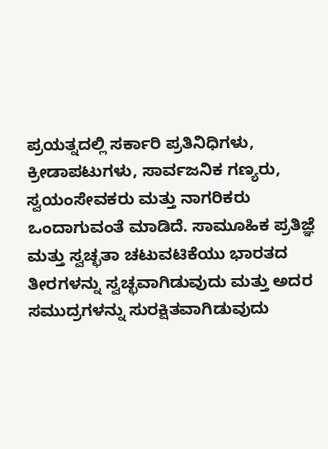ಪ್ರಯತ್ನದಲ್ಲಿ ಸರ್ಕಾರಿ ಪ್ರತಿನಿಧಿಗಳು, ಕ್ರೀಡಾಪಟುಗಳು, ಸಾರ್ವಜನಿಕ ಗಣ್ಯರು, ಸ್ವಯಂಸೇವಕರು ಮತ್ತು ನಾಗರಿಕರು ಒಂದಾಗುವಂತೆ ಮಾಡಿದೆ. ಸಾಮೂಹಿಕ ಪ್ರತಿಜ್ಞೆ ಮತ್ತು ಸ್ವಚ್ಛತಾ ಚಟುವಟಿಕೆಯು ಭಾರತದ ತೀರಗಳನ್ನು ಸ್ವಚ್ಛವಾಗಿಡುವುದು ಮತ್ತು ಅದರ ಸಮುದ್ರಗಳನ್ನು ಸುರಕ್ಷಿತವಾಗಿಡುವುದು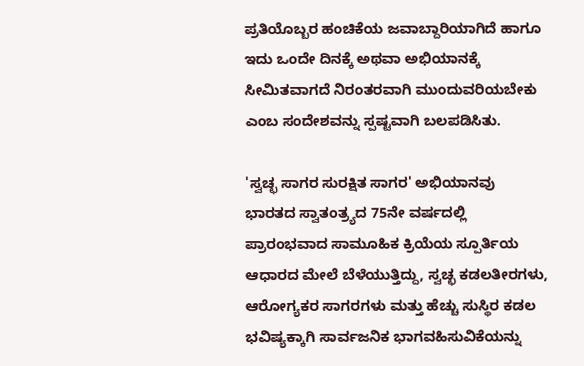ಪ್ರತಿಯೊಬ್ಬರ ಹಂಚಿಕೆಯ ಜವಾಬ್ದಾರಿಯಾಗಿದೆ ಹಾಗೂ ಇದು ಒಂದೇ ದಿನಕ್ಕೆ ಅಥವಾ ಅಭಿಯಾನಕ್ಕೆ ಸೀಮಿತವಾಗದೆ ನಿರಂತರವಾಗಿ ಮುಂದುವರಿಯಬೇಕು ಎಂಬ ಸಂದೇಶವನ್ನು ಸ್ಪಷ್ಟವಾಗಿ ಬಲಪಡಿಸಿತು.

'ಸ್ವಚ್ಛ ಸಾಗರ ಸುರಕ್ಷಿತ ಸಾಗರ' ಅಭಿಯಾನವು ಭಾರತದ ಸ್ವಾತಂತ್ರ್ಯದ 75ನೇ ವರ್ಷದಲ್ಲಿ ಪ್ರಾರಂಭವಾದ ಸಾಮೂಹಿಕ ಕ್ರಿಯೆಯ ಸ್ಪೂರ್ತಿಯ ಆಧಾರದ ಮೇಲೆ ಬೆಳೆಯುತ್ತಿದ್ದು, ಸ್ವಚ್ಛ ಕಡಲತೀರಗಳು, ಆರೋಗ್ಯಕರ ಸಾಗರಗಳು ಮತ್ತು ಹೆಚ್ಚು ಸುಸ್ಥಿರ ಕಡಲ ಭವಿಷ್ಯಕ್ಕಾಗಿ ಸಾರ್ವಜನಿಕ ಭಾಗವಹಿಸುವಿಕೆಯನ್ನು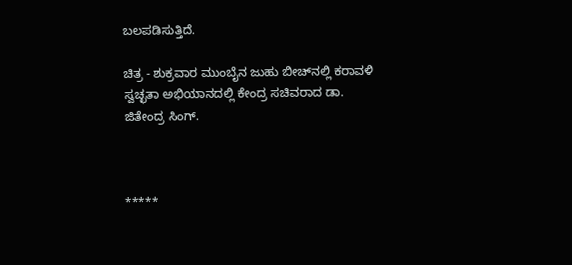ಬಲಪಡಿಸುತ್ತಿದೆ.

ಚಿತ್ರ - ಶುಕ್ರವಾರ ಮುಂಬೈನ ಜುಹು ಬೀಚ್‌ನಲ್ಲಿ ಕರಾವಳಿ ಸ್ವಚ್ಛತಾ ಅಭಿಯಾನದಲ್ಲಿ ಕೇಂದ್ರ ಸಚಿವರಾದ ಡಾ. ಜಿತೇಂದ್ರ ಸಿಂಗ್.



*****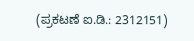(ಪ್ರಕಟಣೆ ಐ.ಡಿ.: 2312151)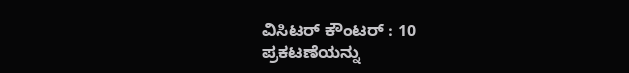ವಿಸಿಟರ್ ಕೌಂಟರ್ : 10
ಪ್ರಕಟಣೆಯನ್ನು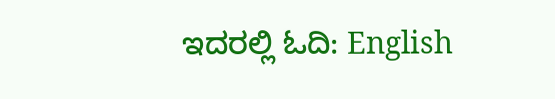ಇದರಲ್ಲಿ ಓದಿ: English